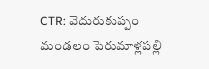CTR: వెదురుకుప్పం మండలం పెరుమాళ్లపల్లి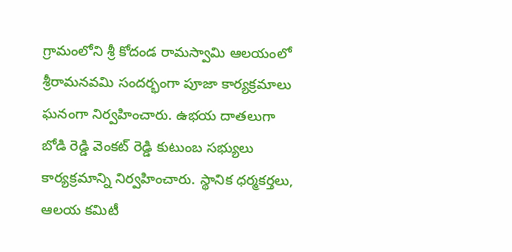గ్రామంలోని శ్రీ కోదండ రామస్వామి ఆలయంలో శ్రీరామనవమి సందర్భంగా పూజా కార్యక్రమాలు ఘనంగా నిర్వహించారు. ఉభయ దాతలుగా బోడి రెడ్డి వెంకట్ రెడ్డి కుటుంబ సభ్యులు కార్యక్రమాన్ని నిర్వహించారు. స్థానిక ధర్మకర్తలు, ఆలయ కమిటీ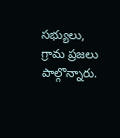సభ్యులు, గ్రామ ప్రజలు పాల్గొన్నారు.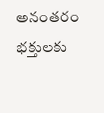అనంతరం భక్తులకు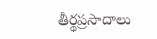తీర్థప్రసాదాలు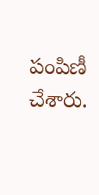పంపిణీ చేశారు.